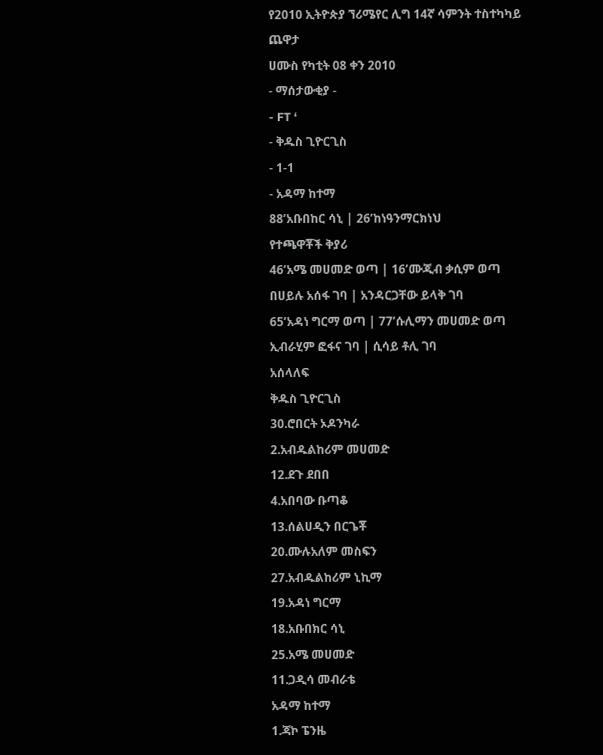የ2010 ኢትዮጵያ ኘሪሜየር ሊግ 14ኛ ሳምንት ተስተካካይ ጨዋታ
ሀሙስ የካቲት 08 ቀን 2010
- ማሰታውቂያ -
- FT ‘
- ቅዱስ ጊዮርጊስ
- 1-1
- አዳማ ከተማ
88’አቡበከር ሳኒ | 26’ከነዓንማርክነህ
የተጫዋቾች ቅያሪ
46’አሜ መሀመድ ወጣ | 16’ሙጂብ ቃሲም ወጣ
በሀይሉ አሰፋ ገባ | አንዳርጋቸው ይላቅ ገባ
65’አዳነ ግርማ ወጣ | 77’ሱሊማን መሀመድ ወጣ
ኢብራሂም ፎፋና ገባ | ሲሳይ ቶሊ ገባ
አሰላለፍ
ቅዱስ ጊዮርጊስ
30.ሮበርት ኦዶንካራ
2.አብዱልከሪም መሀመድ
12.ደጉ ደበበ
4.አበባው ቡጣቆ
13.ሰልሀዲን በርጌቾ
20.ሙሉአለም መስፍን
27.አብዱልከሪም ኒኪማ
19.አዳነ ግርማ
18.አቡበክር ሳኒ
25.አሜ መሀመድ
11.ጋዲሳ መብራቴ
አዳማ ከተማ
1.ጃኮ ፔንዜ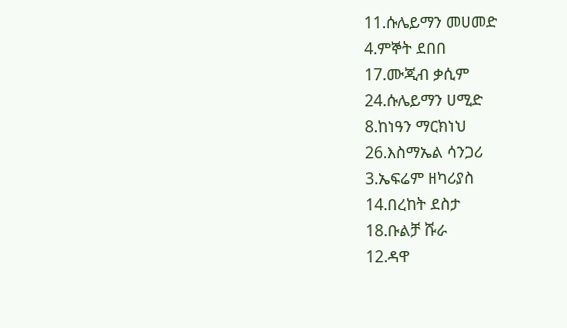11.ሱሌይማን መሀመድ
4.ምኞት ደበበ
17.ሙጂብ ቃሲም
24.ሱሌይማን ሀሚድ
8.ከነዓን ማርክነህ
26.እስማኤል ሳንጋሪ
3.ኤፍሬም ዘካሪያስ
14.በረከት ደስታ
18.ቡልቻ ሹራ
12.ዳዋ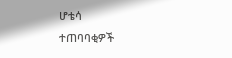ሆቴሳ
ተጠባባቂዎች